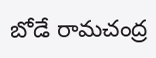బోడే రామచంద్ర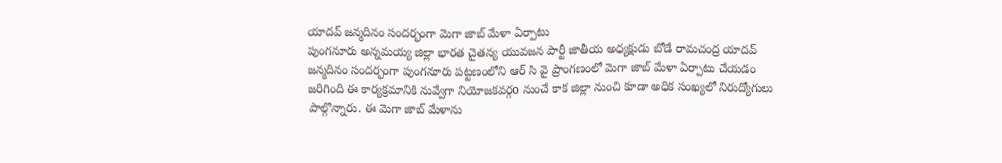యాదవ్ జన్మదినం సందర్భంగా మెగా జాబ్ మేళా ఏర్పాటు
పుంగనూరు అన్నమయ్య జిల్లా భారత చైతన్య యువజన పార్టీ జాతీయ అధ్యక్షుడు బోడే రామచంద్ర యాదవ్ జన్మదినం సందర్భంగా పుంగనూరు పట్టణంలోని ఆర్ సి వై ప్రాంగణంలో మెగా జాబ్ మేళా ఏర్పాటు చేయడం జరిగింది ఈ కార్యక్రమానికి నువ్వేగా నియోజకవర్గo నుంచే కాక జిల్లా నుంచి కూడా అధిక సంఖ్యలో నిరుద్యోగులు పాల్గొన్నారు. ఈ మెగా జాబ్ మేళాను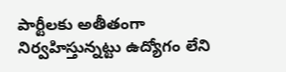పార్టీలకు అతీతంగా నిర్వహిస్తున్నట్టు ఉద్యోగం లేని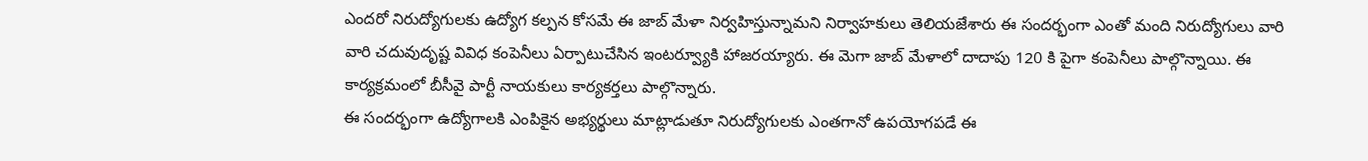ఎందరో నిరుద్యోగులకు ఉద్యోగ కల్పన కోసమే ఈ జాబ్ మేళా నిర్వహిస్తున్నామని నిర్వాహకులు తెలియజేశారు ఈ సందర్భంగా ఎంతో మంది నిరుద్యోగులు వారి వారి చదువుదృష్ట వివిధ కంపెనీలు ఏర్పాటుచేసిన ఇంటర్వ్యూకి హాజరయ్యారు. ఈ మెగా జాబ్ మేళాలో దాదాపు 120 కి పైగా కంపెనీలు పాల్గొన్నాయి. ఈ కార్యక్రమంలో బీసీవై పార్టీ నాయకులు కార్యకర్తలు పాల్గొన్నారు.
ఈ సందర్భంగా ఉద్యోగాలకి ఎంపికైన అభ్యర్థులు మాట్లాడుతూ నిరుద్యోగులకు ఎంతగానో ఉపయోగపడే ఈ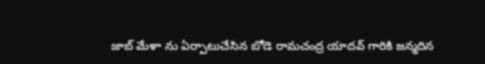జాబ్ మేళా ను ఏర్పాటుచేసిన బోడె రామచంద్ర యాదవ్ గారికి జన్మదిన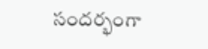సందర్భంగా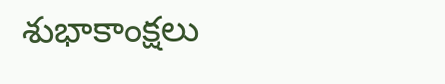శుభాకాంక్షలు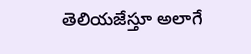తెలియజేస్తూ అలాగే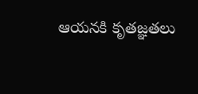ఆయనకి కృతజ్ఞతలు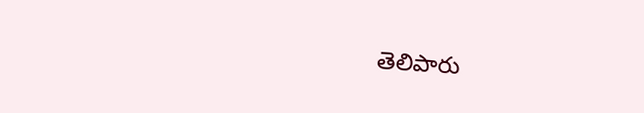తెలిపారు